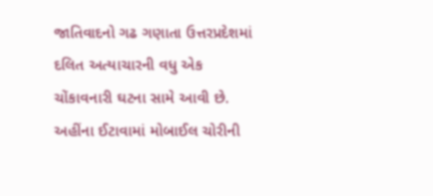જાતિવાદનો ગઢ ગણાતા ઉત્તરપ્રદેશમાં દલિત અત્યાચારની વધુ એક ચોંકાવનારી ઘટના સામે આવી છે. અહીંના ઈટાવામાં મોબાઈલ ચોરીની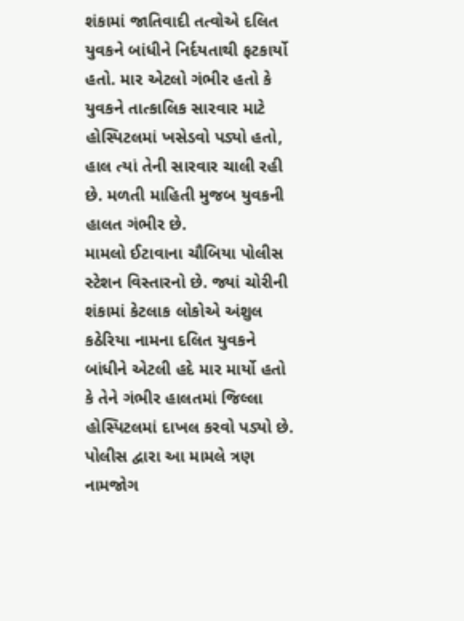શંકામાં જાતિવાદી તત્વોએ દલિત યુવકને બાંધીને નિર્દયતાથી ફટકાર્યો હતો. માર એટલો ગંભીર હતો કે યુવકને તાત્કાલિક સારવાર માટે હોસ્પિટલમાં ખસેડવો પડ્યો હતો, હાલ ત્યાં તેની સારવાર ચાલી રહી છે. મળતી માહિતી મુજબ યુવકની હાલત ગંભીર છે.
મામલો ઈટાવાના ચૌબિયા પોલીસ સ્ટેશન વિસ્તારનો છે. જ્યાં ચોરીની શંકામાં કેટલાક લોકોએ અંશુલ કઠેરિયા નામના દલિત યુવકને બાંધીને એટલી હદે માર માર્યો હતો કે તેને ગંભીર હાલતમાં જિલ્લા હોસ્પિટલમાં દાખલ કરવો પડ્યો છે. પોલીસ દ્વારા આ મામલે ત્રણ નામજોગ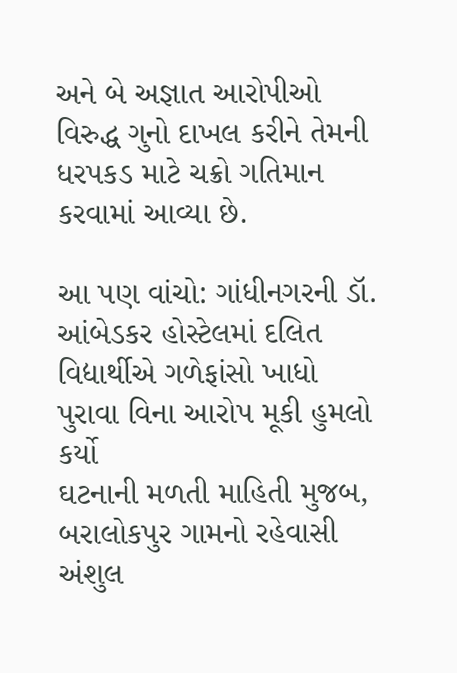અને બે અજ્ઞાત આરોપીઓ વિરુદ્ધ ગુનો દાખલ કરીને તેમની ધરપકડ માટે ચક્રો ગતિમાન કરવામાં આવ્યા છે.

આ પણ વાંચો: ગાંધીનગરની ડૉ. આંબેડકર હોસ્ટેલમાં દલિત વિદ્યાર્થીએ ગળેફાંસો ખાધો
પુરાવા વિના આરોપ મૂકી હુમલો કર્યો
ઘટનાની મળતી માહિતી મુજબ, બરાલોકપુર ગામનો રહેવાસી અંશુલ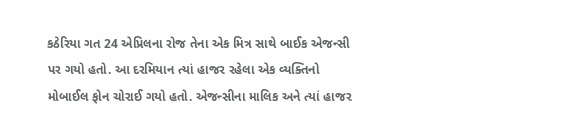કઠેરિયા ગત 24 એપ્રિલના રોજ તેના એક મિત્ર સાથે બાઈક એજન્સી પર ગયો હતો. આ દરમિયાન ત્યાં હાજર રહેલા એક વ્યક્તિનો મોબાઈલ ફોન ચોરાઈ ગયો હતો. એજન્સીના માલિક અને ત્યાં હાજર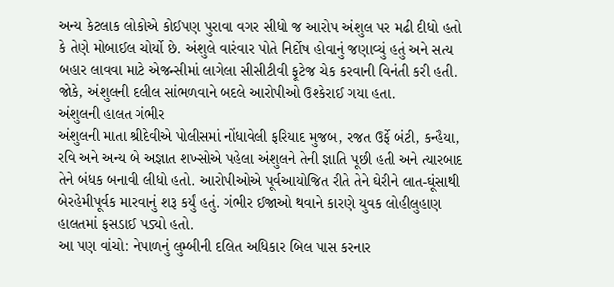અન્ય કેટલાક લોકોએ કોઈપણ પુરાવા વગર સીધો જ આરોપ અંશુલ પર મઢી દીધો હતો કે તેણે મોબાઈલ ચોર્યો છે. અંશુલે વારંવાર પોતે નિર્દોષ હોવાનું જણાવ્યું હતું અને સત્ય બહાર લાવવા માટે એજન્સીમાં લાગેલા સીસીટીવી ફૂટેજ ચેક કરવાની વિનંતી કરી હતી. જોકે, અંશુલની દલીલ સાંભળવાને બદલે આરોપીઓ ઉશ્કેરાઈ ગયા હતા.
અંશુલની હાલત ગંભીર
અંશુલની માતા શ્રીદેવીએ પોલીસમાં નોંધાવેલી ફરિયાદ મુજબ, રજત ઉર્ફે બંટી, કન્હૈયા, રવિ અને અન્ય બે અજ્ઞાત શખ્સોએ પહેલા અંશુલને તેની જ્ઞાતિ પૂછી હતી અને ત્યારબાદ તેને બંધક બનાવી લીધો હતો. આરોપીઓએ પૂર્વઆયોજિત રીતે તેને ઘેરીને લાત-ઘૂંસાથી બેરહેમીપૂર્વક મારવાનું શરૂ કર્યું હતું. ગંભીર ઈજાઓ થવાને કારણે યુવક લોહીલુહાણ હાલતમાં ફસડાઈ પડ્યો હતો.
આ પણ વાંચો: નેપાળનું લુમ્બીની દલિત અધિકાર બિલ પાસ કરનાર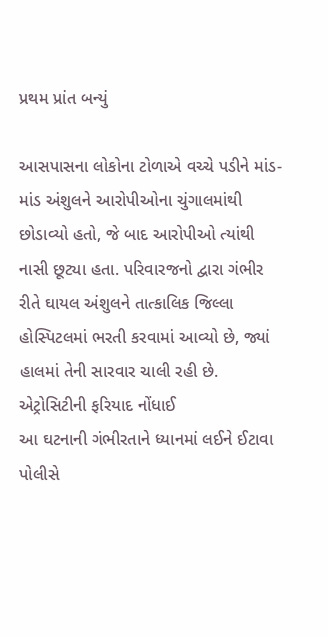પ્રથમ પ્રાંત બન્યું

આસપાસના લોકોના ટોળાએ વચ્ચે પડીને માંડ-માંડ અંશુલને આરોપીઓના ચુંગાલમાંથી છોડાવ્યો હતો, જે બાદ આરોપીઓ ત્યાંથી નાસી છૂટ્યા હતા. પરિવારજનો દ્વારા ગંભીર રીતે ઘાયલ અંશુલને તાત્કાલિક જિલ્લા હોસ્પિટલમાં ભરતી કરવામાં આવ્યો છે, જ્યાં હાલમાં તેની સારવાર ચાલી રહી છે.
એટ્રોસિટીની ફરિયાદ નોંધાઈ
આ ઘટનાની ગંભીરતાને ધ્યાનમાં લઈને ઈટાવા પોલીસે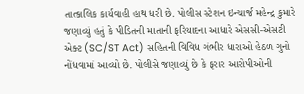તાત્કાલિક કાર્યવાહી હાથ ધરી છે. પોલીસ સ્ટેશન ઇન્ચાર્જ મહેન્દ્ર કુમારે જણાવ્યું હતું કે પીડિતની માતાની ફરિયાદના આધારે એસસી-એસટી એક્ટ (SC/ST Act) સહિતની વિવિધ ગંભીર ધારાઓ હેઠળ ગુનો નોંધવામાં આવ્યો છે. પોલીસે જણાવ્યું છે કે ફરાર આરોપીઓની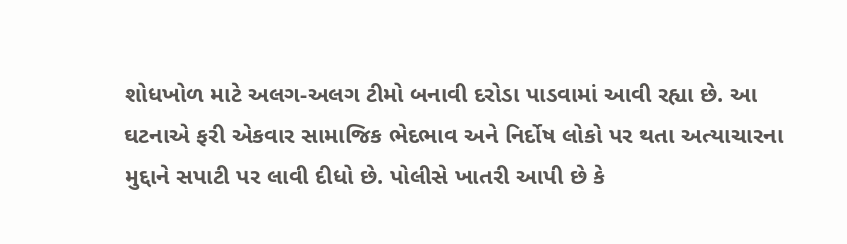શોધખોળ માટે અલગ-અલગ ટીમો બનાવી દરોડા પાડવામાં આવી રહ્યા છે. આ ઘટનાએ ફરી એકવાર સામાજિક ભેદભાવ અને નિર્દોષ લોકો પર થતા અત્યાચારના મુદ્દાને સપાટી પર લાવી દીધો છે. પોલીસે ખાતરી આપી છે કે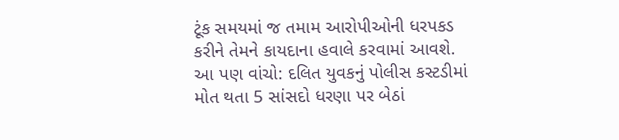ટૂંક સમયમાં જ તમામ આરોપીઓની ધરપકડ કરીને તેમને કાયદાના હવાલે કરવામાં આવશે.
આ પણ વાંચો: દલિત યુવકનું પોલીસ કસ્ટડીમાં મોત થતા 5 સાંસદો ધરણા પર બેઠાં